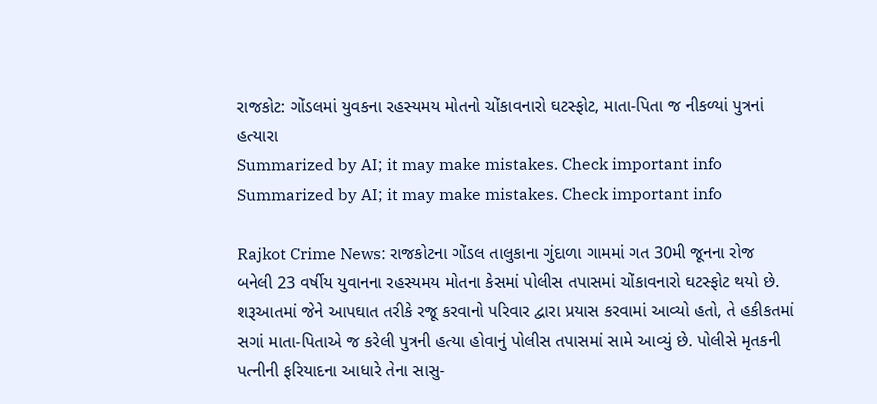રાજકોટ: ગોંડલમાં યુવકના રહસ્યમય મોતનો ચોંકાવનારો ઘટસ્ફોટ, માતા-પિતા જ નીકળ્યાં પુત્રનાં હત્યારા
Summarized by AI; it may make mistakes. Check important info
Summarized by AI; it may make mistakes. Check important info

Rajkot Crime News: રાજકોટના ગોંડલ તાલુકાના ગુંદાળા ગામમાં ગત 30મી જૂનના રોજ બનેલી 23 વર્ષીય યુવાનના રહસ્યમય મોતના કેસમાં પોલીસ તપાસમાં ચોંકાવનારો ઘટસ્ફોટ થયો છે. શરૂઆતમાં જેને આપઘાત તરીકે રજૂ કરવાનો પરિવાર દ્વારા પ્રયાસ કરવામાં આવ્યો હતો, તે હકીકતમાં સગાં માતા-પિતાએ જ કરેલી પુત્રની હત્યા હોવાનું પોલીસ તપાસમાં સામે આવ્યું છે. પોલીસે મૃતકની પત્નીની ફરિયાદના આધારે તેના સાસુ-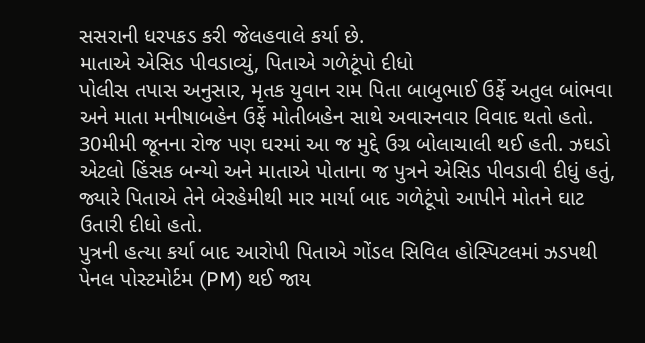સસરાની ધરપકડ કરી જેલહવાલે કર્યા છે.
માતાએ એસિડ પીવડાવ્યું, પિતાએ ગળેટૂંપો દીધો
પોલીસ તપાસ અનુસાર, મૃતક યુવાન રામ પિતા બાબુભાઈ ઉર્ફે અતુલ બાંભવા અને માતા મનીષાબહેન ઉર્ફે મોતીબહેન સાથે અવારનવાર વિવાદ થતો હતો. 30મીમી જૂનના રોજ પણ ઘરમાં આ જ મુદ્દે ઉગ્ર બોલાચાલી થઈ હતી. ઝઘડો એટલો હિંસક બન્યો અને માતાએ પોતાના જ પુત્રને એસિડ પીવડાવી દીધું હતું, જ્યારે પિતાએ તેને બેરહેમીથી માર માર્યા બાદ ગળેટૂંપો આપીને મોતને ઘાટ ઉતારી દીધો હતો.
પુત્રની હત્યા કર્યા બાદ આરોપી પિતાએ ગોંડલ સિવિલ હોસ્પિટલમાં ઝડપથી પેનલ પોસ્ટમોર્ટમ (PM) થઈ જાય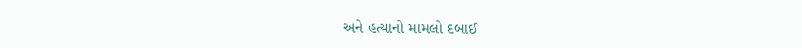અને હત્યાનો મામલો દબાઈ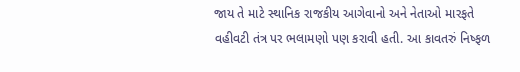જાય તે માટે સ્થાનિક રાજકીય આગેવાનો અને નેતાઓ મારફતે વહીવટી તંત્ર પર ભલામણો પણ કરાવી હતી. આ કાવતરું નિષ્ફળ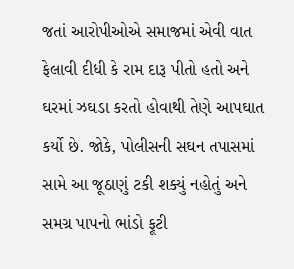જતાં આરોપીઓએ સમાજમાં એવી વાત ફેલાવી દીધી કે રામ દારૂ પીતો હતો અને ઘરમાં ઝઘડા કરતો હોવાથી તેણે આપઘાત કર્યો છે. જોકે, પોલીસની સઘન તપાસમાં સામે આ જૂઠાણું ટકી શક્યું નહોતું અને સમગ્ર પાપનો ભાંડો ફૂટી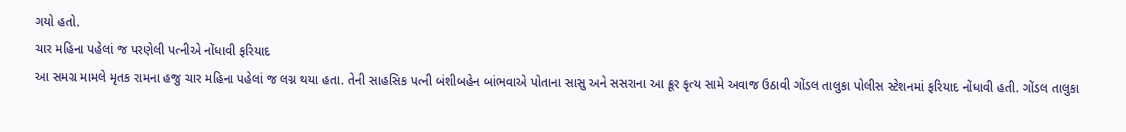ગયો હતો.
ચાર મહિના પહેલાં જ પરણેલી પત્નીએ નોંધાવી ફરિયાદ
આ સમગ્ર મામલે મૃતક રામના હજુ ચાર મહિના પહેલાં જ લગ્ન થયા હતા. તેની સાહસિક પત્ની બંશીબહેન બાંભવાએ પોતાના સાસુ અને સસરાના આ ક્રૂર કૃત્ય સામે અવાજ ઉઠાવી ગોંડલ તાલુકા પોલીસ સ્ટેશનમાં ફરિયાદ નોંધાવી હતી. ગોંડલ તાલુકા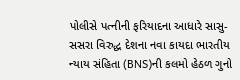પોલીસે પત્નીની ફરિયાદના આધારે સાસુ-સસરા વિરુદ્ધ દેશના નવા કાયદા ભારતીય ન્યાય સંહિતા (BNS)ની કલમો હેઠળ ગુનો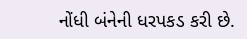નોંધી બંનેની ધરપકડ કરી છે.